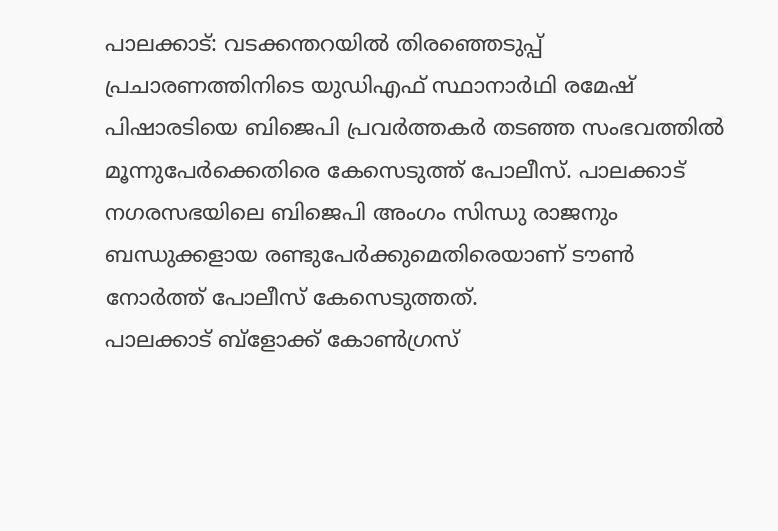പാലക്കാട്: വടക്കന്തറയിൽ തിരഞ്ഞെടുപ്പ് പ്രചാരണത്തിനിടെ യുഡിഎഫ് സ്ഥാനാർഥി രമേഷ് പിഷാരടിയെ ബിജെപി പ്രവർത്തകർ തടഞ്ഞ സംഭവത്തിൽ മൂന്നുപേർക്കെതിരെ കേസെടുത്ത് പോലീസ്. പാലക്കാട് നഗരസഭയിലെ ബിജെപി അംഗം സിന്ധു രാജനും ബന്ധുക്കളായ രണ്ടുപേർക്കുമെതിരെയാണ് ടൗൺ നോർത്ത് പോലീസ് കേസെടുത്തത്.
പാലക്കാട് ബ്ളോക്ക് കോൺഗ്രസ്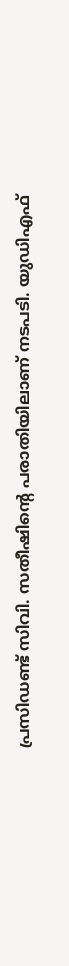പ്രസിഡണ്ട് സിവി. സതീഷിന്റെ പരാതിയിലാണ് നടപടി. യുഡിഎഫ്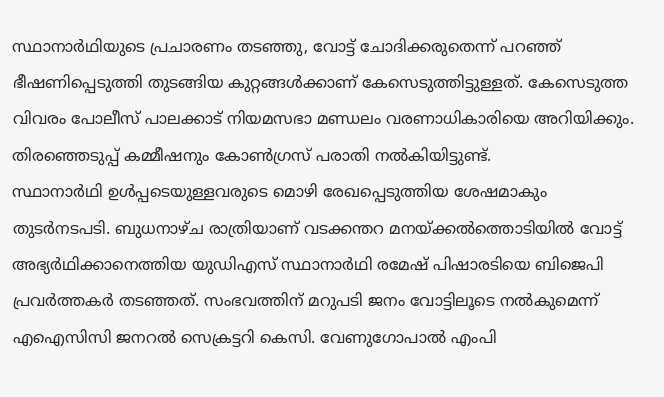സ്ഥാനാർഥിയുടെ പ്രചാരണം തടഞ്ഞു, വോട്ട് ചോദിക്കരുതെന്ന് പറഞ്ഞ് ഭീഷണിപ്പെടുത്തി തുടങ്ങിയ കുറ്റങ്ങൾക്കാണ് കേസെടുത്തിട്ടുള്ളത്. കേസെടുത്ത വിവരം പോലീസ് പാലക്കാട് നിയമസഭാ മണ്ഡലം വരണാധികാരിയെ അറിയിക്കും. തിരഞ്ഞെടുപ്പ് കമ്മീഷനും കോൺഗ്രസ് പരാതി നൽകിയിട്ടുണ്ട്.
സ്ഥാനാർഥി ഉൾപ്പടെയുള്ളവരുടെ മൊഴി രേഖപ്പെടുത്തിയ ശേഷമാകും തുടർനടപടി. ബുധനാഴ്ച രാത്രിയാണ് വടക്കന്തറ മനയ്ക്കൽത്തൊടിയിൽ വോട്ട് അഭ്യർഥിക്കാനെത്തിയ യുഡിഎസ് സ്ഥാനാർഥി രമേഷ് പിഷാരടിയെ ബിജെപി പ്രവർത്തകർ തടഞ്ഞത്. സംഭവത്തിന് മറുപടി ജനം വോട്ടിലൂടെ നൽകുമെന്ന് എഐസിസി ജനറൽ സെക്രട്ടറി കെസി. വേണുഗോപാൽ എംപി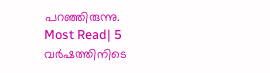പറഞ്ഞിരുന്നു.
Most Read| 5 വർഷത്തിനിടെ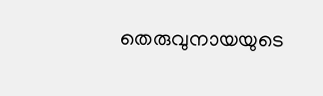തെരുവുനായയുടെ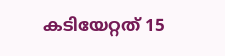കടിയേറ്റത് 15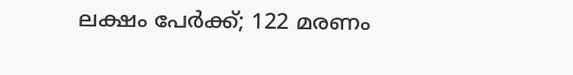ലക്ഷം പേർക്ക്; 122 മരണം